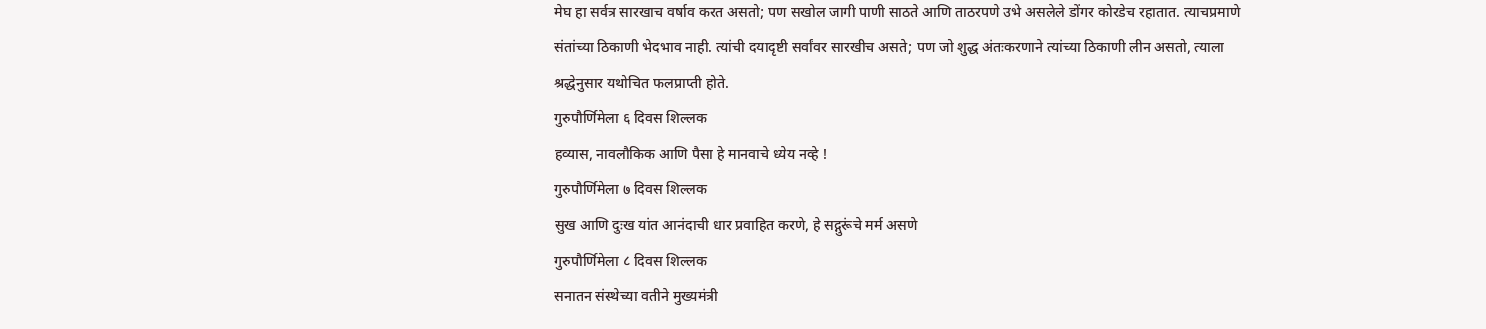मेघ हा सर्वत्र सारखाच वर्षाव करत असतो; पण सखोल जागी पाणी साठते आणि ताठरपणे उभे असलेले डोंगर कोरडेच रहातात. त्याचप्रमाणे संतांच्या ठिकाणी भेदभाव नाही. त्यांची दयादृष्टी सर्वांवर सारखीच असते; पण जो शुद्ध अंतःकरणाने त्यांच्या ठिकाणी लीन असतो, त्याला श्रद्धेनुसार यथोचित फलप्राप्ती होते.
गुरुपौर्णिमेला ६ दिवस शिल्लक
हव्यास, नावलौकिक आणि पैसा हे मानवाचे ध्येय नव्हे !
गुरुपौर्णिमेला ७ दिवस शिल्लक
सुख आणि दुःख यांत आनंदाची धार प्रवाहित करणे, हे सद्गुरूंचे मर्म असणे
गुरुपौर्णिमेला ८ दिवस शिल्लक
सनातन संस्थेच्या वतीने मुख्यमंत्री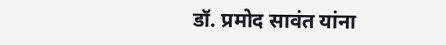डॉ. प्रमोद सावंत यांना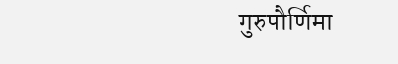गुरुपौर्णिमा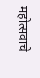महोत्सवाचे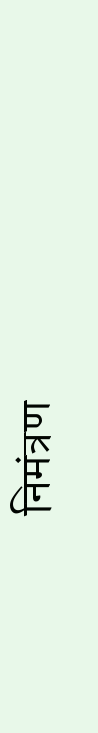निमंत्रण